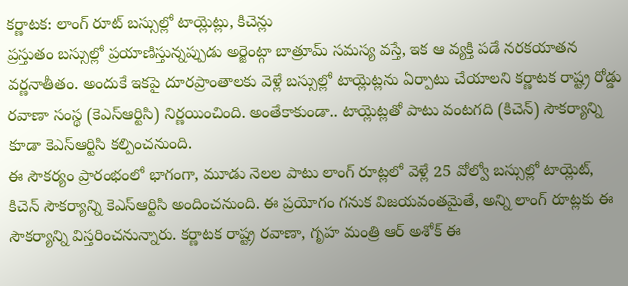కర్ణాటక: లాంగ్ రూట్ బస్సుల్లో టాయ్లెట్లు, కిచెన్లు
ప్రస్తుతం బస్సుల్లో ప్రయాణిస్తున్నప్పుడు అర్జెంట్గా బాత్రూమ్ సమస్య వస్తే, ఇక ఆ వ్యక్తి పడే నరకయాతన వర్ణనాతీతం. అందుకే ఇకపై దూరప్రాంతాలకు వెళ్లే బస్సుల్లో టాయ్లెట్లను ఏర్పాటు చేయాలని కర్ణాటక రాష్ట్ర రోడ్డు రవాణా సంస్థ (కెఎస్ఆర్టిసి) నిర్ణయించింది. అంతేకాకుండా.. టాయ్లెట్లతో పాటు వంటగది (కిచెన్) సౌకర్యాన్ని కూడా కెఎస్ఆర్టిసి కల్పించనుంది.
ఈ సౌకర్యం ప్రారంభంలో భాగంగా, మూడు నెలల పాటు లాంగ్ రూట్లలో వెళ్లే 25 వోల్వో బస్సుల్లో టాయ్లెట్, కిచెన్ సౌకర్యాన్ని కెఎస్ఆర్టిసి అందించనుంది. ఈ ప్రయోగం గనుక విజయవంతమైతే, అన్ని లాంగ్ రూట్లకు ఈ సౌకర్యాన్ని విస్తరించనున్నారు. కర్ణాటక రాష్ట్ర రవాణా, గృహ మంత్రి ఆర్ అశోక్ ఈ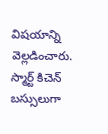విషయాన్ని వెల్లడించారు. స్మార్ట్ కిచెన్ బస్సులుగా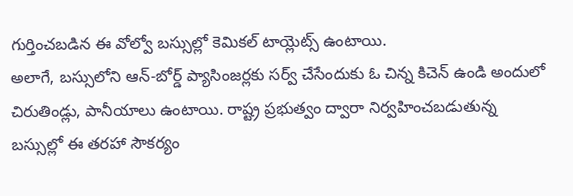గుర్తించబడిన ఈ వోల్వో బస్సుల్లో కెమికల్ టాయ్లెట్స్ ఉంటాయి.
అలాగే, బస్సులోని ఆన్-బోర్డ్ ప్యాసింజర్లకు సర్వ్ చేసేందుకు ఓ చిన్న కిచెన్ ఉండి అందులో చిరుతిండ్లు, పానీయాలు ఉంటాయి. రాష్ట్ర ప్రభుత్వం ద్వారా నిర్వహించబడుతున్న బస్సుల్లో ఈ తరహా సౌకర్యం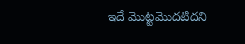ఇదే మొట్టమొదటిదని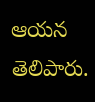ఆయన తెలిపారు.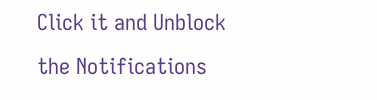Click it and Unblock the Notifications